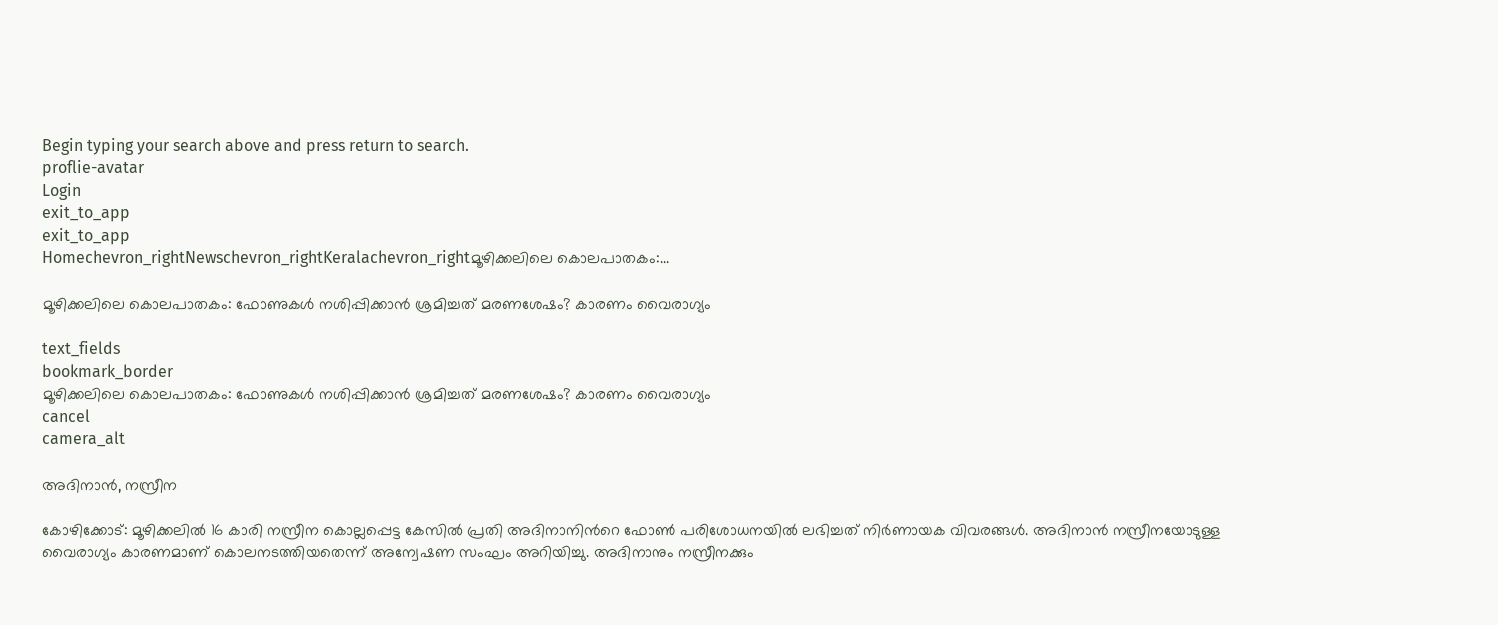Begin typing your search above and press return to search.
proflie-avatar
Login
exit_to_app
exit_to_app
Homechevron_rightNewschevron_rightKeralachevron_rightമൂഴിക്കലിലെ കൊലപാതകം:...

മൂഴിക്കലിലെ കൊലപാതകം: ഫോണുകൾ നശിപ്പിക്കാൻ ശ്രമിച്ചത് മരണശേഷം? കാരണം വൈരാഗ്യം

text_fields
bookmark_border
മൂഴിക്കലിലെ കൊലപാതകം: ഫോണുകൾ നശിപ്പിക്കാൻ ശ്രമിച്ചത് മരണശേഷം? കാരണം വൈരാഗ്യം
cancel
camera_alt

അദിനാൻ, നസ്രീന

കോഴിക്കോട്: മൂഴിക്കലിൽ 16 കാരി നസ്രീന കൊല്ലപ്പെട്ട കേസിൽ പ്രതി അദിനാനിന്‍റെ ഫോൺ പരിശോധനയിൽ ലഭിച്ചത് നിർണായക വിവരങ്ങൾ. അദിനാൻ നസ്രീനയോടുള്ള വൈരാഗ്യം കാരണമാണ് കൊലനടത്തിയതെന്ന് അന്വേഷണ സംഘം അറിയിച്ചു. അദിനാനും നസ്രീനക്കും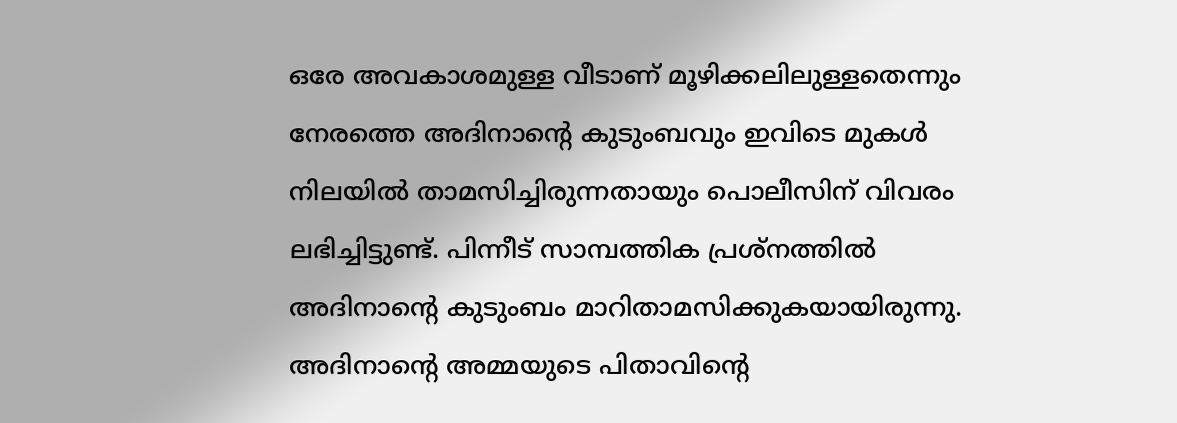ഒരേ അവകാശമുള്ള വീടാണ് മൂഴിക്കലിലുള്ളതെന്നും നേരത്തെ അദിനാന്‍റെ കുടുംബവും ഇവിടെ മുകൾ നിലയിൽ താമസിച്ചിരുന്നതായും പൊലീസിന് വിവരം ലഭിച്ചിട്ടുണ്ട്. പിന്നീട് സാമ്പത്തിക പ്രശ്നത്തിൽ അദിനാന്‍റെ കുടുംബം മാറിതാമസിക്കുകയായിരുന്നു. അദിനാന്‍റെ അമ്മയുടെ പിതാവിന്‍റെ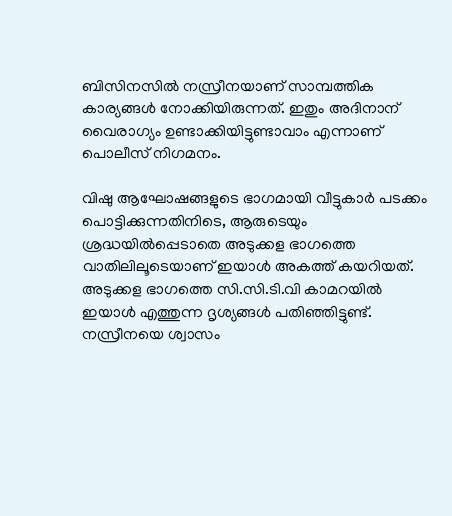ബിസിനസിൽ നസ്രീനയാണ് സാമ്പത്തിക കാര്യങ്ങൾ നോക്കിയിരുന്നത്. ഇതും അദിനാന് വൈരാഗ്യം ഉണ്ടാക്കിയിട്ടുണ്ടാവാം എന്നാണ് പൊലീസ് നിഗമനം.

വിഷു ആഘോഷങ്ങളുടെ ഭാഗമായി വീട്ടുകാർ പടക്കം പൊട്ടിക്കുന്നതിനിടെ, ആരുടെയും ശ്രദ്ധയിൽപ്പെടാതെ അടുക്കള ഭാഗത്തെ വാതിലിലൂടെയാണ് ഇയാൾ അകത്ത് കയറിയത്. അടുക്കള ഭാഗത്തെ സി.സി.ടി.വി കാമറയിൽ ഇയാൾ എത്തുന്ന ദൃശ്യങ്ങൾ പതിഞ്ഞിട്ടുണ്ട്. നസ്രീനയെ ശ്വാസം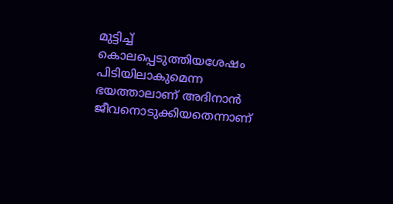മുട്ടിച്ച് കൊലപ്പെടുത്തിയശേഷം പിടിയിലാകുമെന്ന ഭയത്താലാണ് അദിനാൻ ജീവനൊടുക്കിയതെന്നാണ്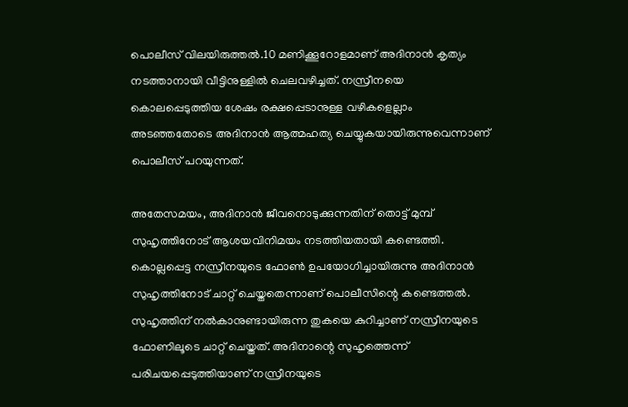പൊലീസ് വിലയിരുത്തൽ.10 മണിക്കൂറോളമാണ് അദിനാൻ കൃത്യം നടത്താനായി വീട്ടിനുള്ളിൽ ചെലവഴിച്ചത്. നസ്രീനയെ കൊലപ്പെടുത്തിയ ശേഷം രക്ഷപ്പെടാനുള്ള വഴികളെല്ലാം അടഞ്ഞതോടെ അദിനാൻ ആത്മഹത്യ ചെയ്യുകയായിരുന്നുവെന്നാണ് പൊലീസ് പറയുന്നത്.

അതേസമയം, അദിനാൻ ജീവനൊടുക്കുന്നതിന് തൊട്ട് മുമ്പ് സുഹൃത്തിനോട് ആശയവിനിമയം നടത്തിയതായി കണ്ടെത്തി. കൊല്ലപ്പെട്ട നസ്രീനയുടെ ഫോൺ ഉപയോഗിച്ചായിരുന്നു അദിനാൻ സുഹൃത്തിനോട് ചാറ്റ് ചെയ്തതെന്നാണ് പൊലീസിന്റെ കണ്ടെത്തൽ. സുഹൃത്തിന് നൽകാനുണ്ടായിരുന്ന തുകയെ കുറിച്ചാണ് നസ്രീനയുടെ ഫോണിലൂടെ ചാറ്റ് ചെയ്തത്. അദിനാന്റെ സുഹൃത്തെന്ന് പരിചയപ്പെടുത്തിയാണ് നസ്രീനയുടെ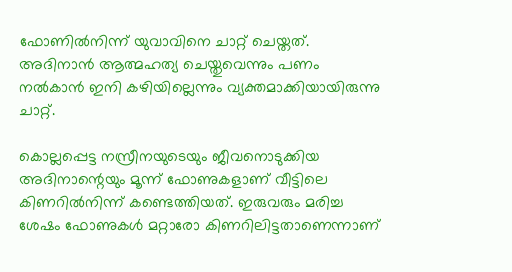ഫോണിൽനിന്ന് യുവാവിനെ ചാറ്റ് ചെയ്തത്. അദിനാൻ ആത്മഹത്യ ചെയ്തുവെന്നും പണം നൽകാൻ ഇനി കഴിയില്ലെന്നും വ്യക്തമാക്കിയായിരുന്നു ചാറ്റ്.

കൊല്ലപ്പെട്ട നസ്രീനയുടെയും ജീവനൊടുക്കിയ അദിനാന്റെയും മൂന്ന് ഫോണുകളാണ് വീട്ടിലെ കിണറിൽനിന്ന് കണ്ടെത്തിയത്. ഇരുവരും മരിച്ച ശേഷം ഫോണുകൾ മറ്റാരോ കിണറിലിട്ടതാണെന്നാണ്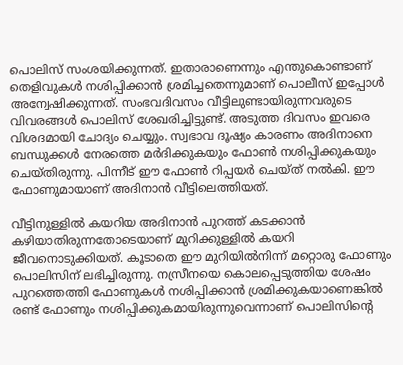പൊലിസ് സംശയിക്കുന്നത്. ഇതാരാണെന്നും എന്തുകൊണ്ടാണ് തെളിവുകൾ നശിപ്പിക്കാൻ ശ്രമിച്ചതെന്നുമാണ് പൊലീസ് ഇപ്പോൾ അന്വേഷിക്കുന്നത്. സംഭവദിവസം വീട്ടിലുണ്ടായിരുന്നവരുടെ വിവരങ്ങൾ പൊലിസ് ശേഖരിച്ചിട്ടുണ്ട്. അടുത്ത ദിവസം ഇവരെ വിശദമായി ചോദ്യം ചെയ്യും. സ്വഭാവ ദൂഷ്യം കാരണം അദിനാനെ ബന്ധുക്കൾ നേരത്തെ മർദിക്കുകയും ഫോൺ നശിപ്പിക്കുകയും ചെയ്തിരുന്നു. പിന്നീട് ഈ ഫോൺ റിപ്പയർ ചെയ്ത് നൽകി. ഈ ഫോണുമായാണ് അദിനാൻ വീട്ടിലെത്തിയത്.

വീട്ടിനുള്ളിൽ കയറിയ അദിനാൻ പുറത്ത് കടക്കാൻ കഴിയാതിരുന്നതോടെയാണ് മുറിക്കുള്ളിൽ കയറി ജീവനൊടുക്കിയത്. കൂടാതെ ഈ മുറിയിൽനിന്ന് മറ്റൊരു ഫോണും പൊലിസിന് ലഭിച്ചിരുന്നു. നസ്രീനയെ കൊലപ്പെടുത്തിയ ശേഷം പുറത്തെത്തി ഫോണുകൾ നശിപ്പിക്കാൻ ശ്രമിക്കുകയാണെങ്കിൽ രണ്ട് ഫോണും നശിപ്പിക്കുകമായിരുന്നുവെന്നാണ് പൊലിസിന്റെ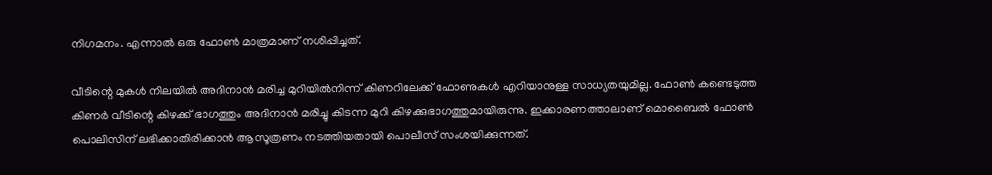നിഗമനം. എന്നാൽ ഒരു ഫോൺ മാത്രമാണ് നശിപ്പിച്ചത്.

വീടിന്റെ മുകൾ നിലയിൽ അദിനാൻ മരിച്ച മുറിയിൽനിന്ന് കിണറിലേക്ക് ഫോണുകൾ എറിയാനുള്ള സാധ്യതയുമില്ല. ഫോൺ കണ്ടെടുത്ത കിണർ വീടിന്റെ കിഴക്ക് ഭാഗത്തും അദിനാൻ മരിച്ചു കിടന്ന മുറി കിഴക്കുഭാഗത്തുമായിരുന്നു. ഇക്കാരണത്താലാണ് മൊബൈൽ ഫോൺ പൊലിസിന് ലഭിക്കാതിരിക്കാൻ ആസൂത്രണം നടത്തിയതായി പൊലീസ് സംശയിക്കുന്നത്.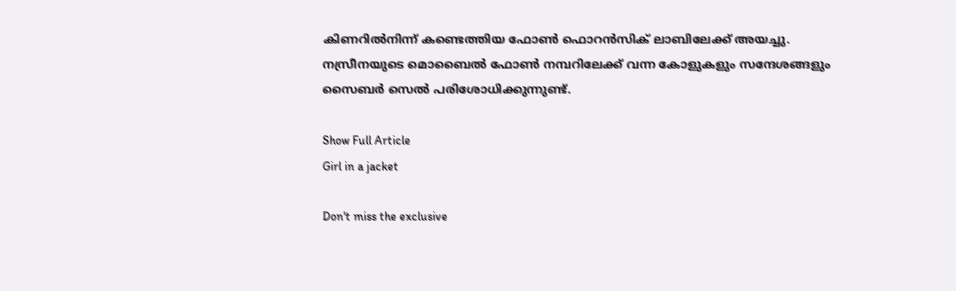കിണറിൽനിന്ന് കണ്ടെത്തിയ ഫോൺ ഫൊറൻസിക് ലാബിലേക്ക് അയച്ചു. നസ്രീനയുടെ മൊബൈൽ ഫോൺ നമ്പറിലേക്ക് വന്ന കോളുകളും സന്ദേശങ്ങളും സൈബർ സെൽ പരിശോധിക്കുന്നുണ്ട്.

Show Full Article
Girl in a jacket

Don't miss the exclusive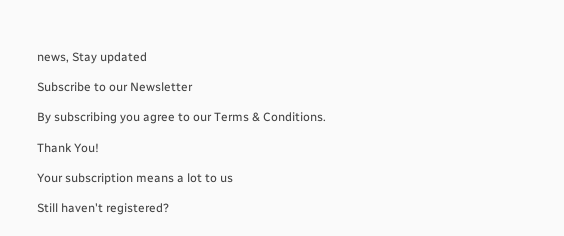news, Stay updated

Subscribe to our Newsletter

By subscribing you agree to our Terms & Conditions.

Thank You!

Your subscription means a lot to us

Still haven't registered?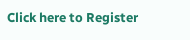Click here to Register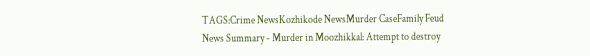TAGS:Crime NewsKozhikode NewsMurder CaseFamily Feud
News Summary - Murder in Moozhikkal: Attempt to destroy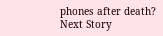phones after death?
Next Story